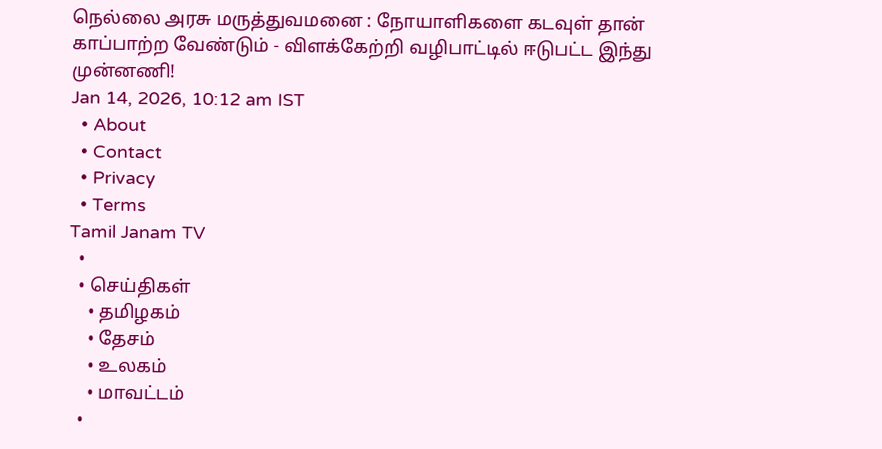நெல்லை அரசு மருத்துவமனை : நோயாளிகளை கடவுள் தான் காப்பாற்ற வேண்டும் - விளக்கேற்றி வழிபாட்டில் ஈடுபட்ட இந்து முன்னணி!
Jan 14, 2026, 10:12 am IST
  • About
  • Contact
  • Privacy
  • Terms
Tamil Janam TV
  •
  • செய்திகள்
    • தமிழகம்
    • தேசம்
    • உலகம்
    • மாவட்டம்
  •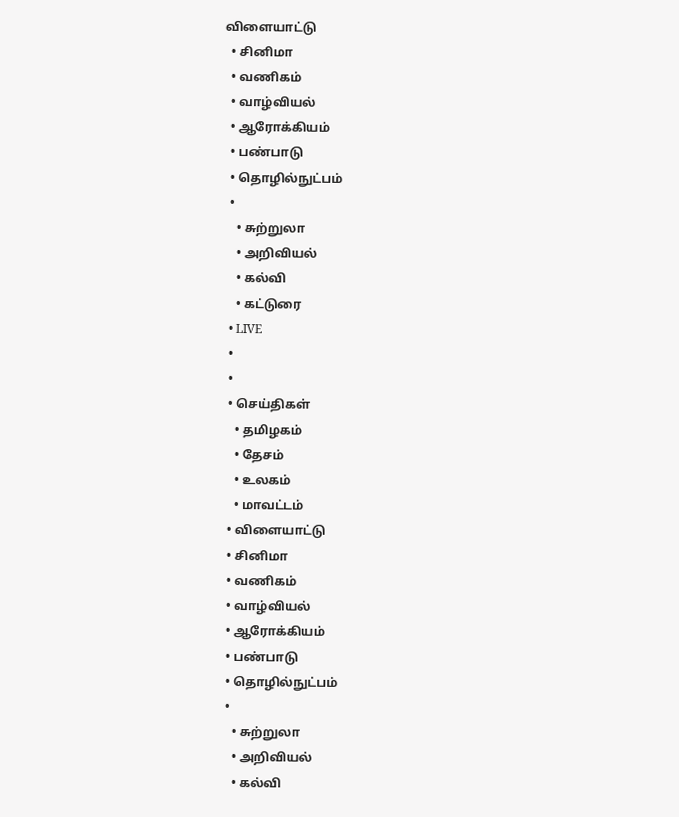விளையாட்டு
  • சினிமா
  • வணிகம்
  • வாழ்வியல்
  • ஆரோக்கியம்
  • பண்பாடு
  • தொழில்நுட்பம்
  •
    • சுற்றுலா
    • அறிவியல்
    • கல்வி
    • கட்டுரை
  • LIVE
  •
  •
  • செய்திகள்
    • தமிழகம்
    • தேசம்
    • உலகம்
    • மாவட்டம்
  • விளையாட்டு
  • சினிமா
  • வணிகம்
  • வாழ்வியல்
  • ஆரோக்கியம்
  • பண்பாடு
  • தொழில்நுட்பம்
  •
    • சுற்றுலா
    • அறிவியல்
    • கல்வி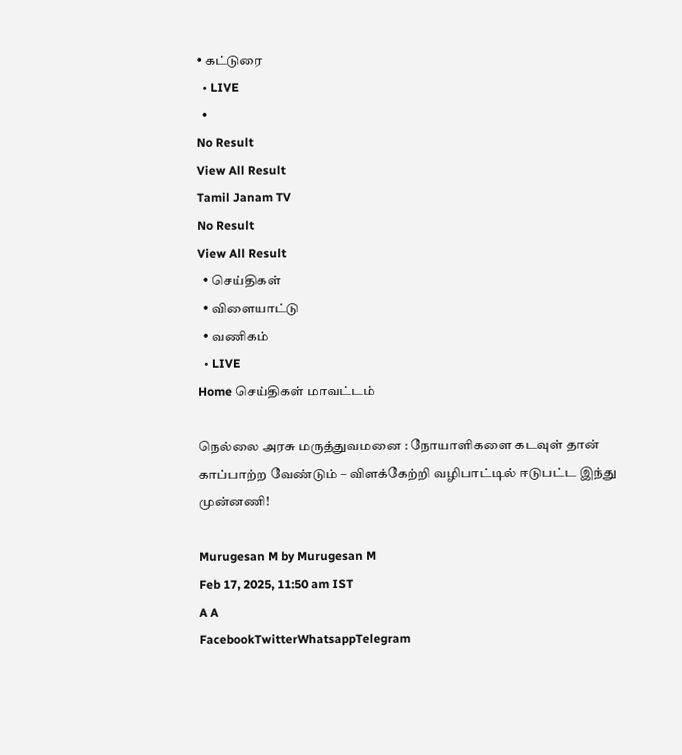• கட்டுரை
  • LIVE
  •
No Result
View All Result
Tamil Janam TV
No Result
View All Result
  • செய்திகள்
  • விளையாட்டு
  • வணிகம்
  • LIVE
Home செய்திகள் மாவட்டம்

நெல்லை அரசு மருத்துவமனை : நோயாளிகளை கடவுள் தான் காப்பாற்ற வேண்டும் – விளக்கேற்றி வழிபாட்டில் ஈடுபட்ட இந்து முன்னணி!

Murugesan M by Murugesan M
Feb 17, 2025, 11:50 am IST
A A
FacebookTwitterWhatsappTelegram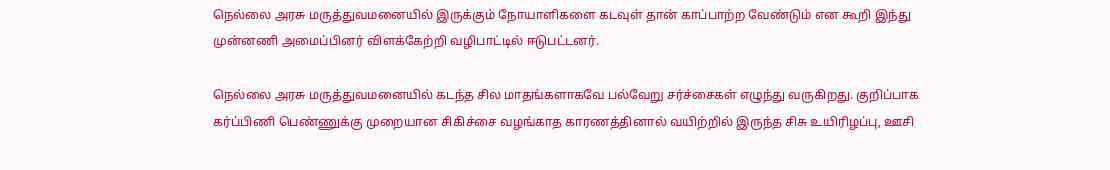நெல்லை அரசு மருத்துவமனையில் இருக்கும் நோயாளிகளை கடவுள் தான் காப்பாற்ற வேண்டும் என கூறி இந்து முன்னணி அமைப்பினர் விளக்கேற்றி வழிபாட்டில் ஈடுபட்டனர்.

நெல்லை அரசு மருத்துவமனையில் கடந்த சில மாதங்களாகவே பல்வேறு சர்ச்சைகள் எழுந்து வருகிறது. குறிப்பாக கர்ப்பிணி பெண்ணுக்கு முறையான சிகிச்சை வழங்காத காரணத்தினால் வயிற்றில் இருந்த சிசு உயிரிழப்பு, ஊசி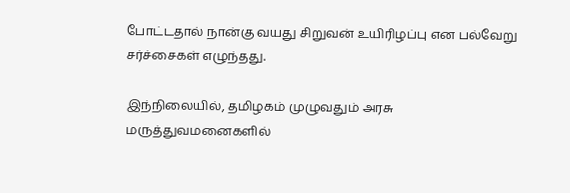போட்டதால் நான்கு வயது சிறுவன் உயிரிழப்பு என பல்வேறு சர்ச்சைகள் எழுந்தது.

இந்நிலையில், தமிழகம் முழுவதும் அரசு மருத்துவமனைகளில்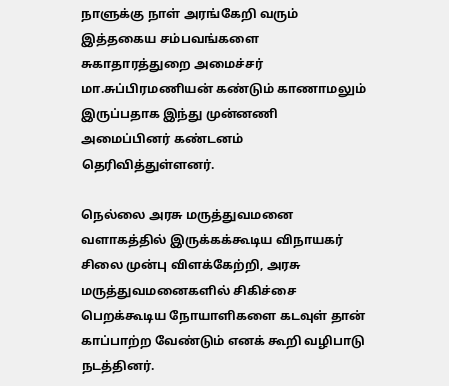நாளுக்கு நாள் அரங்கேறி வரும் இத்தகைய சம்பவங்களை சுகாதாரத்துறை அமைச்சர் மா.சுப்பிரமணியன் கண்டும் காணாமலும் இருப்பதாக இந்து முன்னணி அமைப்பினர் கண்டனம் தெரிவித்துள்ளனர்.

நெல்லை அரசு மருத்துவமனை வளாகத்தில் இருக்கக்கூடிய விநாயகர் சிலை முன்பு விளக்கேற்றி, அரசு மருத்துவமனைகளில் சிகிச்சை பெறக்கூடிய நோயாளிகளை கடவுள் தான் காப்பாற்ற வேண்டும் எனக் கூறி வழிபாடு நடத்தினர்.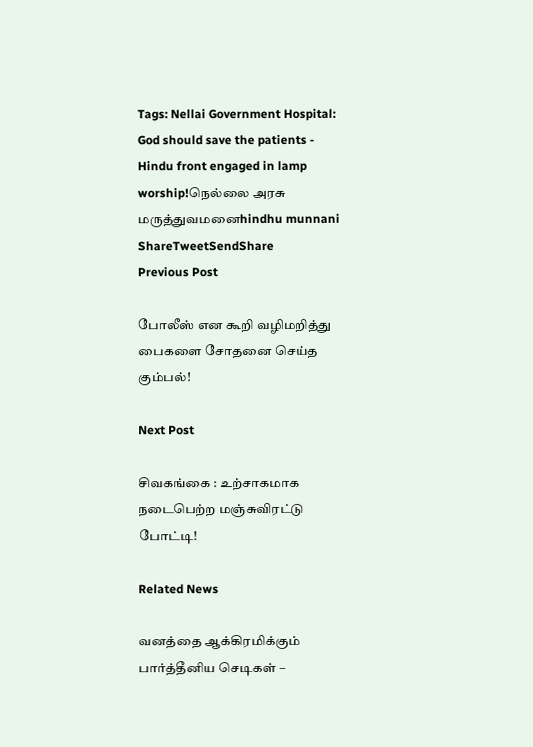Tags: Nellai Government Hospital: God should save the patients - Hindu front engaged in lamp worship!நெல்லை அரசு மருத்துவமனைhindhu munnani
ShareTweetSendShare
Previous Post

போலீஸ் என கூறி வழிமறித்து பைகளை சோதனை செய்த கும்பல்!

Next Post

சிவகங்கை : உற்சாகமாக நடைபெற்ற மஞ்சுவிரட்டு போட்டி!

Related News

வனத்தை ஆக்கிரமிக்கும் பார்த்தீனிய செடிகள் –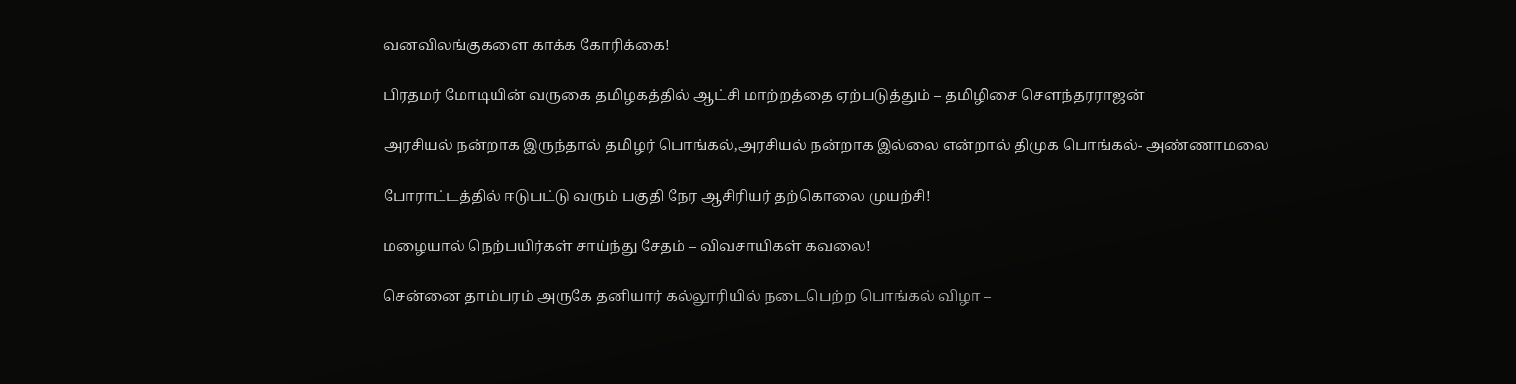வனவிலங்குகளை காக்க கோரிக்கை!

பிரதமர் மோடியின் வருகை தமிழகத்தில் ஆட்சி மாற்றத்தை ஏற்படுத்தும் – தமிழிசை சௌந்தரராஜன்

அரசியல் நன்றாக இருந்தால் தமிழர் பொங்கல்,அரசியல் நன்றாக இல்லை என்றால் திமுக பொங்கல்- அண்ணாமலை

போராட்டத்தில் ஈடுபட்டு வரும் பகுதி நேர ஆசிரியர் தற்கொலை முயற்சி!

மழையால் நெற்பயிர்கள் சாய்ந்து சேதம் – விவசாயிகள் கவலை!

சென்னை தாம்பரம் அருகே தனியார் கல்லூரியில் நடைபெற்ற பொங்கல் விழா –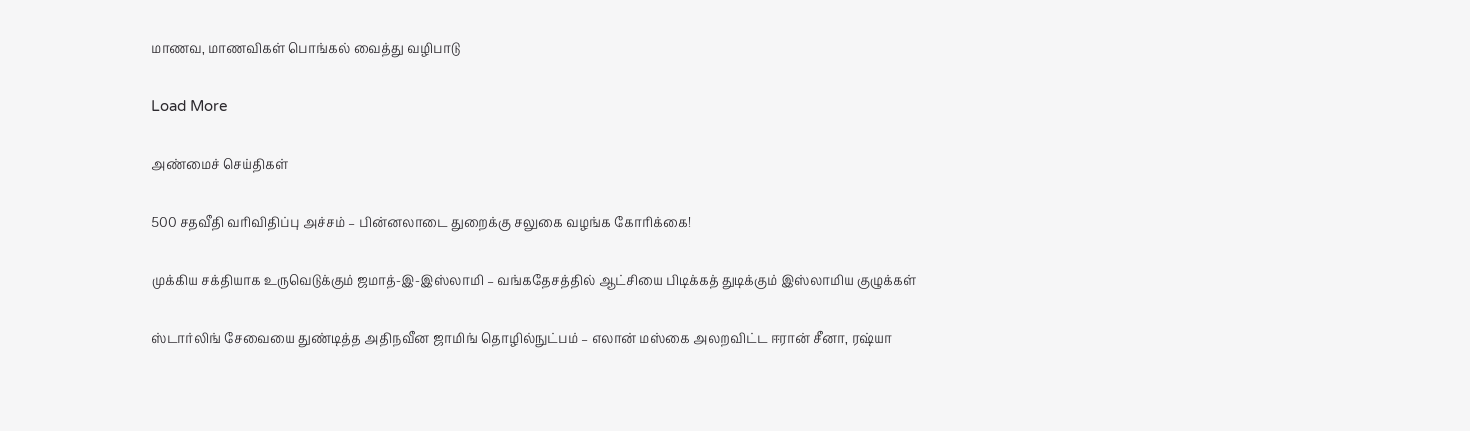மாணவ, மாணவிகள் பொங்கல் வைத்து வழிபாடு

Load More

அண்மைச் செய்திகள்

500 சதவீதி வரிவிதிப்பு அச்சம் – பின்னலாடை துறைக்கு சலுகை வழங்க கோரிக்கை!

முக்கிய சக்தியாக உருவெடுக்கும் ஜமாத்-இ-இஸ்லாமி – வங்கதேசத்தில் ஆட்சியை பிடிக்கத் துடிக்கும் இஸ்லாமிய குழுக்கள்

ஸ்டார்லிங் சேவையை துண்டித்த அதிநவீன ஜாமிங் தொழில்நுட்பம் – எலான் மஸ்கை அலறவிட்ட ஈரான் சீனா, ரஷ்யா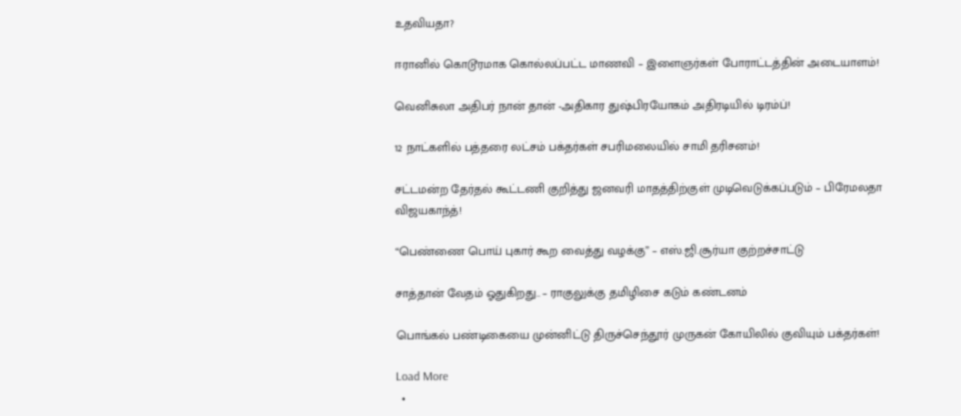உதவியதா?

ஈரானில் கொடூரமாக கொல்லப்பட்ட மாணவி – இளைஞர்கள் போராட்டத்தின் அடையாளம்!

வெனிசுலா அதிபர் நான் தான் -அதிகார துஷ்பிரயோகம் அதிரடியில் டிரம்ப்!

12 நாட்களில் பத்தரை லட்சம் பக்தர்கள் சபரிமலையில் சாமி தரிசனம்!

சட்டமன்ற தேர்தல் கூட்டணி குறித்து ஜனவரி மாதத்திற்குள் முடிவெடுக்கப்படும் – பிரேமலதா விஜயகாந்த்!

“பெண்ணை பொய் புகார் கூற வைத்து வழக்கு” – எஸ்.ஜி.சூர்யா குற்றச்சாட்டு

சாத்தான் வேதம் ஓதுகிறது.. – ராகுலுக்கு தமிழிசை கடும் கண்டனம்

பொங்கல் பண்டிகையை முன்னிட்டு திருச்செந்தூர் முருகன் கோயிலில் குவியும் பக்தர்கள்!

Load More
  •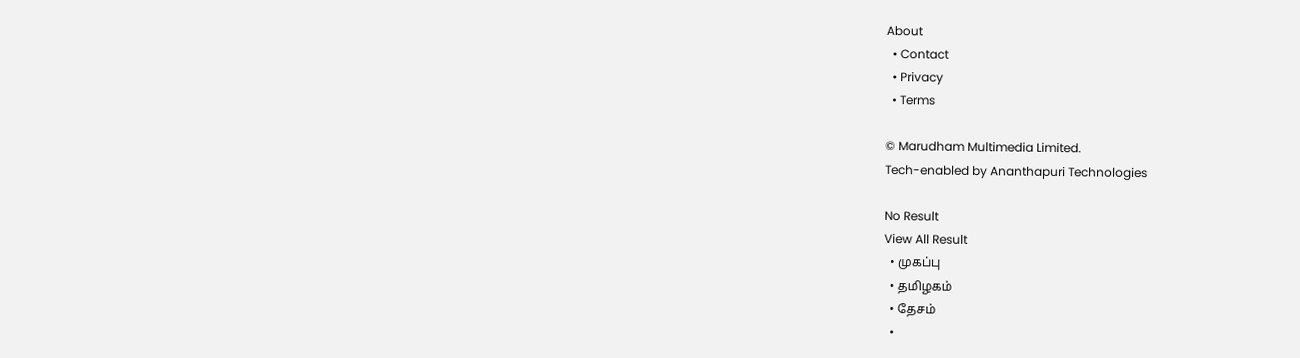About
  • Contact
  • Privacy
  • Terms

© Marudham Multimedia Limited.
Tech-enabled by Ananthapuri Technologies

No Result
View All Result
  • முகப்பு
  • தமிழகம்
  • தேசம்
  •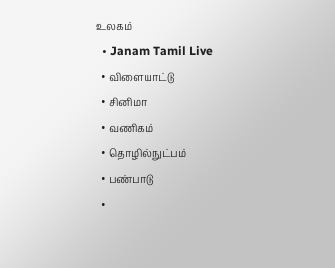உலகம்
  • Janam Tamil Live
  • விளையாட்டு
  • சினிமா
  • வணிகம்
  • தொழில்நுட்பம்
  • பண்பாடு
  •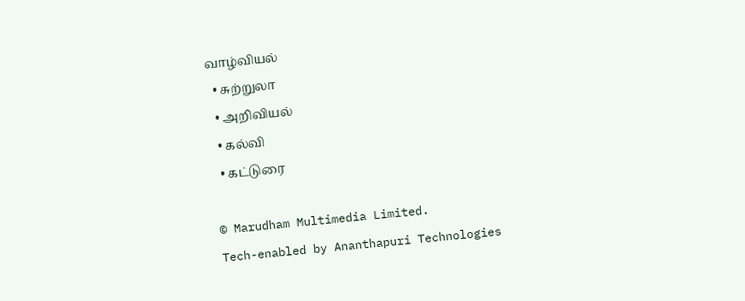வாழ்வியல்
  • சுற்றுலா
  • அறிவியல்
  • கல்வி
  • கட்டுரை

© Marudham Multimedia Limited.
Tech-enabled by Ananthapuri Technologies